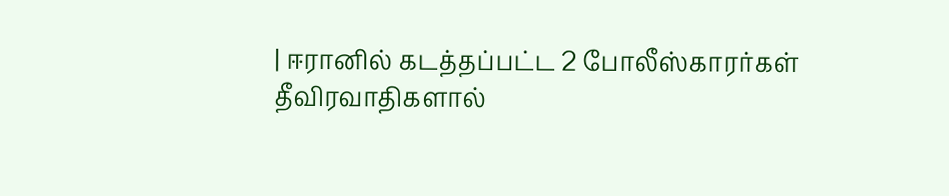| ஈரானில் கடத்தப்பட்ட 2 போலீஸ்காரர்கள் தீவிரவாதிகளால்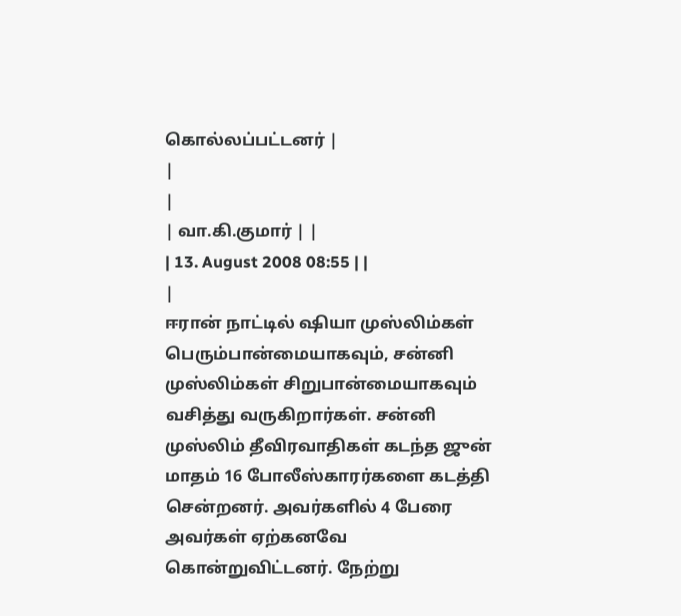கொல்லப்பட்டனர் |
|
|
| வா.கி.குமார் | |
| 13. August 2008 08:55 | |
|
ஈரான் நாட்டில் ஷியா முஸ்லிம்கள் பெரும்பான்மையாகவும், சன்னி முஸ்லிம்கள் சிறுபான்மையாகவும் வசித்து வருகிறார்கள். சன்னி முஸ்லிம் தீவிரவாதிகள் கடந்த ஜுன் மாதம் 16 போலீஸ்காரர்களை கடத்தி சென்றனர். அவர்களில் 4 பேரை அவர்கள் ஏற்கனவே கொன்றுவிட்டனர். நேற்று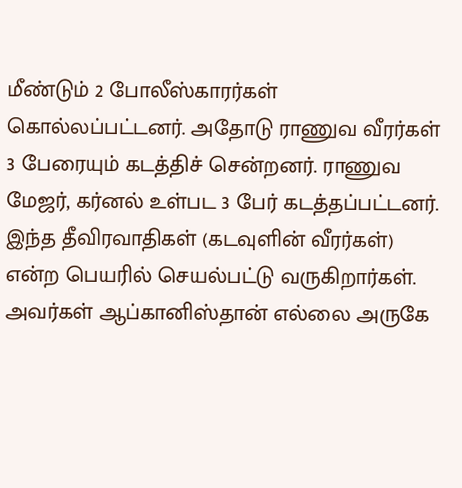மீண்டும் 2 போலீஸ்காரர்கள் கொல்லப்பட்டனர். அதோடு ராணுவ வீரர்கள் 3 பேரையும் கடத்திச் சென்றனர். ராணுவ மேஜர், கர்னல் உள்பட 3 பேர் கடத்தப்பட்டனர். இந்த தீவிரவாதிகள் (கடவுளின் வீரர்கள்) என்ற பெயரில் செயல்பட்டு வருகிறார்கள். அவர்கள் ஆப்கானிஸ்தான் எல்லை அருகே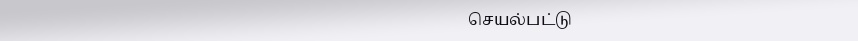செயல்பட்டு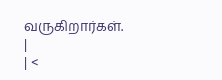வருகிறார்கள்.
|
| <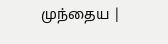முந்தைய |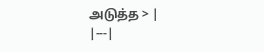அடுத்த > |
|---|